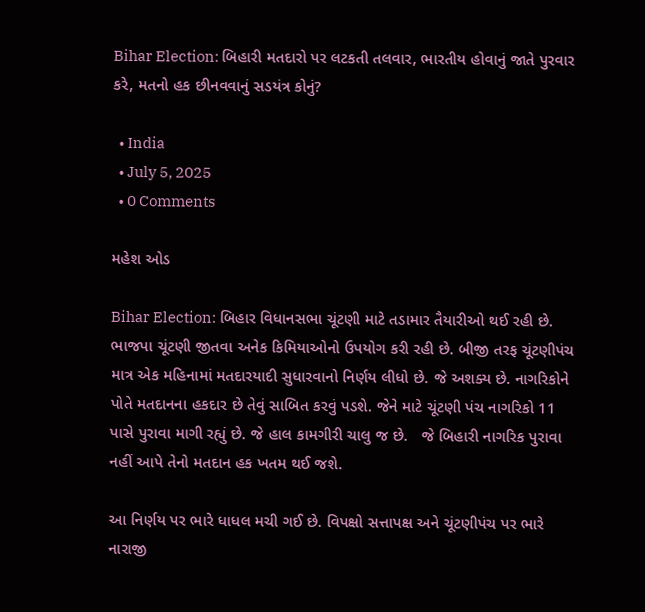Bihar Election: બિહારી મતદારો પર લટકતી તલવાર, ભારતીય હોવાનું જાતે પુરવાર કરે, મતનો હક છીનવવાનું સડયંત્ર કોનું?

  • India
  • July 5, 2025
  • 0 Comments

મહેશ ઓડ

Bihar Election: બિહાર વિધાનસભા ચૂંટણી માટે તડામાર તૈયારીઓ થઈ રહી છે. ભાજપા ચૂંટણી જીતવા અનેક કિમિયાઓનો ઉપયોગ કરી રહી છે. બીજી તરફ ચૂંટણીપંચ માત્ર એક મહિનામાં મતદારયાદી સુધારવાનો નિર્ણય લીધો છે. જે અશક્ય છે. નાગરિકોને પોતે મતદાનના હકદાર છે તેવું સાબિત કરવું પડશે. જેને માટે ચૂંટણી પંચ નાગરિકો 11 પાસે પુરાવા માગી રહ્યું છે. જે હાલ કામગીરી ચાલુ જ છે.   જે બિહારી નાગરિક પુરાવા નહીં આપે તેનો મતદાન હક ખતમ થઈ જશે.

આ નિર્ણય પર ભારે ધાધલ મચી ગઈ છે. વિપક્ષો સત્તાપક્ષ અને ચૂંટણીપંચ પર ભારે નારાજી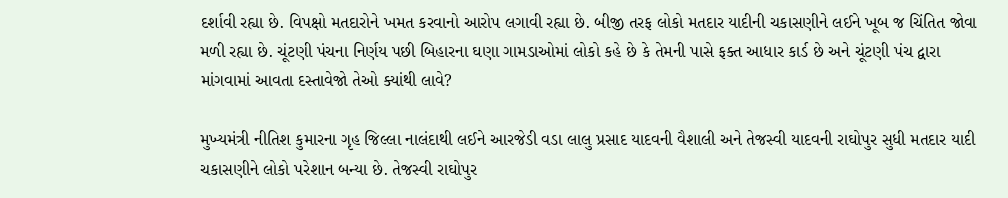દર્શાવી રહ્યા છે. વિપક્ષો મતદારોને ખમત કરવાનો આરોપ લગાવી રહ્યા છે. બીજી તરફ લોકો મતદાર યાદીની ચકાસણીને લઈને ખૂબ જ ચિંતિત જોવા મળી રહ્યા છે. ચૂંટણી પંચના નિર્ણય પછી બિહારના ઘણા ગામડાઓમાં લોકો કહે છે કે તેમની પાસે ફક્ત આધાર કાર્ડ છે અને ચૂંટણી પંચ દ્વારા માંગવામાં આવતા દસ્તાવેજો તેઓ ક્યાંથી લાવે?

મુખ્યમંત્રી નીતિશ કુમારના ગૃહ જિલ્લા નાલંદાથી લઈને આરજેડી વડા લાલુ પ્રસાદ યાદવની વૈશાલી અને તેજસ્વી યાદવની રાઘોપુર સુધી મતદાર યાદી ચકાસણીને લોકો પરેશાન બન્યા છે. તેજસ્વી રાઘોપુર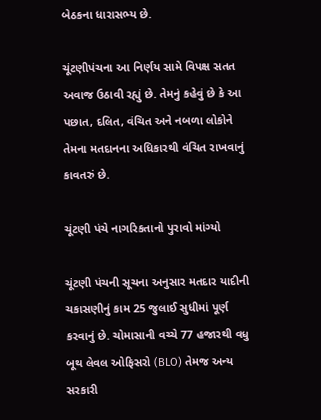બેઠકના ધારાસભ્ય છે.

ચૂંટણીપંચના આ નિર્ણય સામે વિપક્ષ સતત અવાજ ઉઠાવી રહ્યું છે. તેમનું કહેવું છે કે આ પછાત, દલિત, વંચિત અને નબળા લોકોને તેમના મતદાનના અધિકારથી વંચિત રાખવાનું કાવતરું છે.

ચૂંટણી પંચે નાગરિકતાનો પુરાવો માંગ્યો

ચૂંટણી પંચની સૂચના અનુસાર મતદાર યાદીની ચકાસણીનું કામ 25 જુલાઈ સુધીમાં પૂર્ણ કરવાનું છે. ચોમાસાની વચ્ચે 77 હજારથી વધુ બૂથ લેવલ ઓફિસરો (BLO) તેમજ અન્ય સરકારી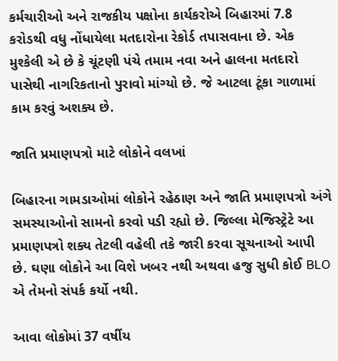કર્મચારીઓ અને રાજકીય પક્ષોના કાર્યકરોએ બિહારમાં 7.8 કરોડથી વધુ નોંધાયેલા મતદારોના રેકોર્ડ તપાસવાના છે. એક મુશ્કેલી એ છે કે ચૂંટણી પંચે તમામ નવા અને હાલના મતદારો પાસેથી નાગરિકતાનો પુરાવો માંગ્યો છે. જે આટલા ટૂંકા ગાળામાં કામ કરવું અશક્ય છે.

જાતિ પ્રમાણપત્રો માટે લોકોને વલખાં

બિહારના ગામડાઓમાં લોકોને રહેઠાણ અને જાતિ પ્રમાણપત્રો અંગે સમસ્યાઓનો સામનો કરવો પડી રહ્યો છે. જિલ્લા મેજિસ્ટ્રેટે આ પ્રમાણપત્રો શક્ય તેટલી વહેલી તકે જારી કરવા સૂચનાઓ આપી છે. ઘણા લોકોને આ વિશે ખબર નથી અથવા હજુ સુધી કોઈ BLO એ તેમનો સંપર્ક કર્યો નથી.

આવા લોકોમાં 37 વર્ષીય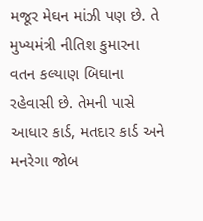મજૂર મેઘન માંઝી પણ છે. તે મુખ્યમંત્રી નીતિશ કુમારના વતન કલ્યાણ બિઘાના રહેવાસી છે. તેમની પાસે આધાર કાર્ડ, મતદાર કાર્ડ અને મનરેગા જોબ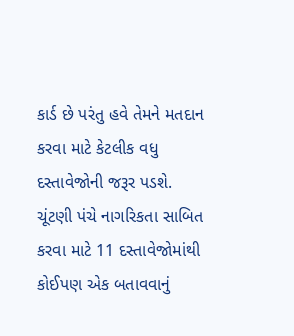કાર્ડ છે પરંતુ હવે તેમને મતદાન કરવા માટે કેટલીક વધુ દસ્તાવેજોની જરૂર પડશે. ચૂંટણી પંચે નાગરિકતા સાબિત કરવા માટે 11 દસ્તાવેજોમાંથી કોઈપણ એક બતાવવાનું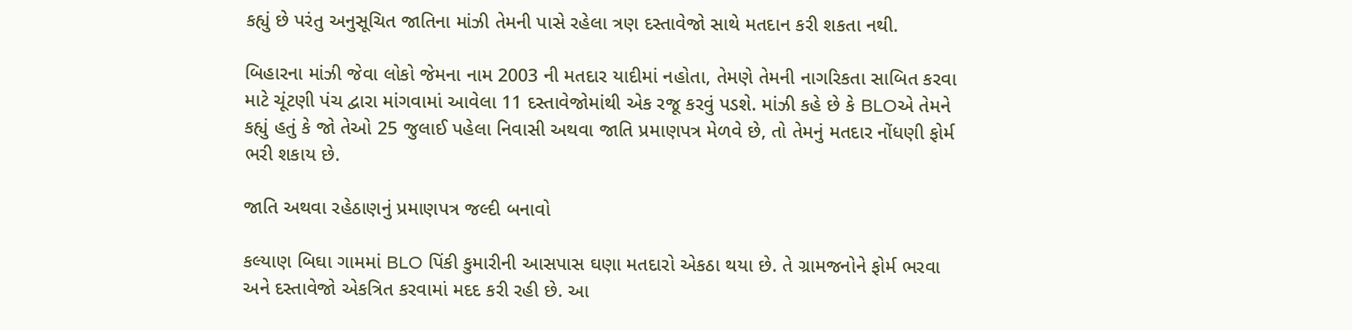કહ્યું છે પરંતુ અનુસૂચિત જાતિના માંઝી તેમની પાસે રહેલા ત્રણ દસ્તાવેજો સાથે મતદાન કરી શકતા નથી.

બિહારના માંઝી જેવા લોકો જેમના નામ 2003 ની મતદાર યાદીમાં નહોતા, તેમણે તેમની નાગરિકતા સાબિત કરવા માટે ચૂંટણી પંચ દ્વારા માંગવામાં આવેલા 11 દસ્તાવેજોમાંથી એક રજૂ કરવું પડશે. માંઝી કહે છે કે BLOએ તેમને કહ્યું હતું કે જો તેઓ 25 જુલાઈ પહેલા નિવાસી અથવા જાતિ પ્રમાણપત્ર મેળવે છે, તો તેમનું મતદાર નોંધણી ફોર્મ ભરી શકાય છે.

જાતિ અથવા રહેઠાણનું પ્રમાણપત્ર જલ્દી બનાવો

કલ્યાણ બિઘા ગામમાં BLO પિંકી કુમારીની આસપાસ ઘણા મતદારો એકઠા થયા છે. તે ગ્રામજનોને ફોર્મ ભરવા અને દસ્તાવેજો એકત્રિત કરવામાં મદદ કરી રહી છે. આ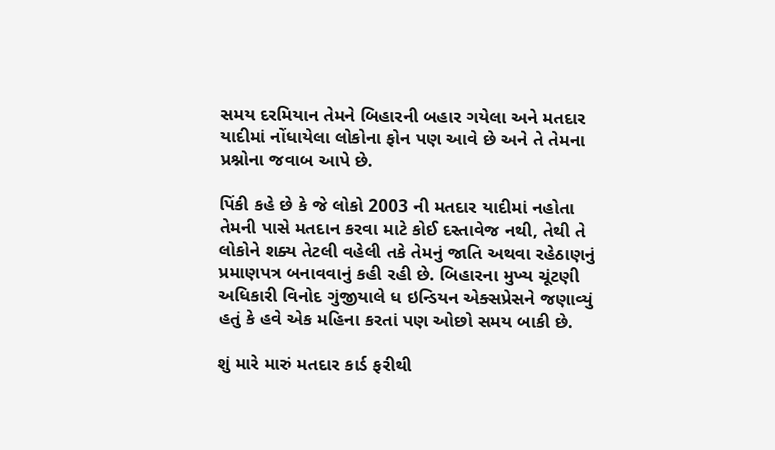સમય દરમિયાન તેમને બિહારની બહાર ગયેલા અને મતદાર યાદીમાં નોંધાયેલા લોકોના ફોન પણ આવે છે અને તે તેમના પ્રશ્નોના જવાબ આપે છે.

પિંકી કહે છે કે જે લોકો 2003 ની મતદાર યાદીમાં નહોતા તેમની પાસે મતદાન કરવા માટે કોઈ દસ્તાવેજ નથી, તેથી તે લોકોને શક્ય તેટલી વહેલી તકે તેમનું જાતિ અથવા રહેઠાણનું પ્રમાણપત્ર બનાવવાનું કહી રહી છે. બિહારના મુખ્ય ચૂંટણી અધિકારી વિનોદ ગુંજીયાલે ધ ઇન્ડિયન એક્સપ્રેસને જણાવ્યું હતું કે હવે એક મહિના કરતાં પણ ઓછો સમય બાકી છે.

શું મારે મારું મતદાર કાર્ડ ફરીથી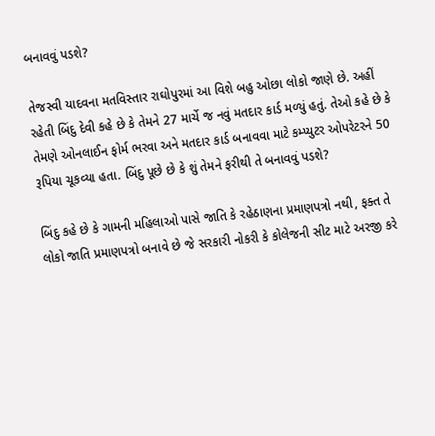બનાવવું પડશે?

તેજસ્વી યાદવના મતવિસ્તાર રાઘોપુરમાં આ વિશે બહુ ઓછા લોકો જાણે છે. અહીં રહેતી બિંદુ દેવી કહે છે કે તેમને 27 માર્ચે જ નવું મતદાર કાર્ડ મળ્યું હતું. તેઓ કહે છે કે તેમણે ઓનલાઈન ફોર્મ ભરવા અને મતદાર કાર્ડ બનાવવા માટે કમ્પ્યુટર ઓપરેટરને 50 રૂપિયા ચૂકવ્યા હતા. બિંદુ પૂછે છે કે શું તેમને ફરીથી તે બનાવવું પડશે?

બિંદુ કહે છે કે ગામની મહિલાઓ પાસે જાતિ કે રહેઠાણના પ્રમાણપત્રો નથી, ફક્ત તે લોકો જાતિ પ્રમાણપત્રો બનાવે છે જે સરકારી નોકરી કે કોલેજની સીટ માટે અરજી કરે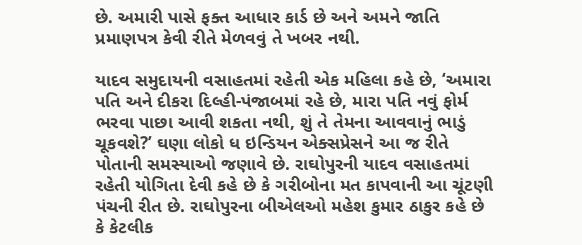છે. અમારી પાસે ફક્ત આધાર કાર્ડ છે અને અમને જાતિ પ્રમાણપત્ર કેવી રીતે મેળવવું તે ખબર નથી.

યાદવ સમુદાયની વસાહતમાં રહેતી એક મહિલા કહે છે, ‘અમારા પતિ અને દીકરા દિલ્હી-પંજાબમાં રહે છે, મારા પતિ નવું ફોર્મ ભરવા પાછા આવી શકતા નથી, શું તે તેમના આવવાનું ભાડું ચૂકવશે?’ ઘણા લોકો ધ ઇન્ડિયન એક્સપ્રેસને આ જ રીતે પોતાની સમસ્યાઓ જણાવે છે. રાઘોપુરની યાદવ વસાહતમાં રહેતી યોગિતા દેવી કહે છે કે ગરીબોના મત કાપવાની આ ચૂંટણી પંચની રીત છે. રાઘોપુરના બીએલઓ મહેશ કુમાર ઠાકુર કહે છે કે કેટલીક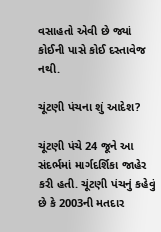વસાહતો એવી છે જ્યાં કોઈની પાસે કોઈ દસ્તાવેજ નથી.

ચૂંટણી પંચના શું આદેશ?

ચૂંટણી પંચે 24 જૂને આ સંદર્ભમાં માર્ગદર્શિકા જાહેર કરી હતી. ચૂંટણી પંચનું કહેવું છે કે 2003ની મતદાર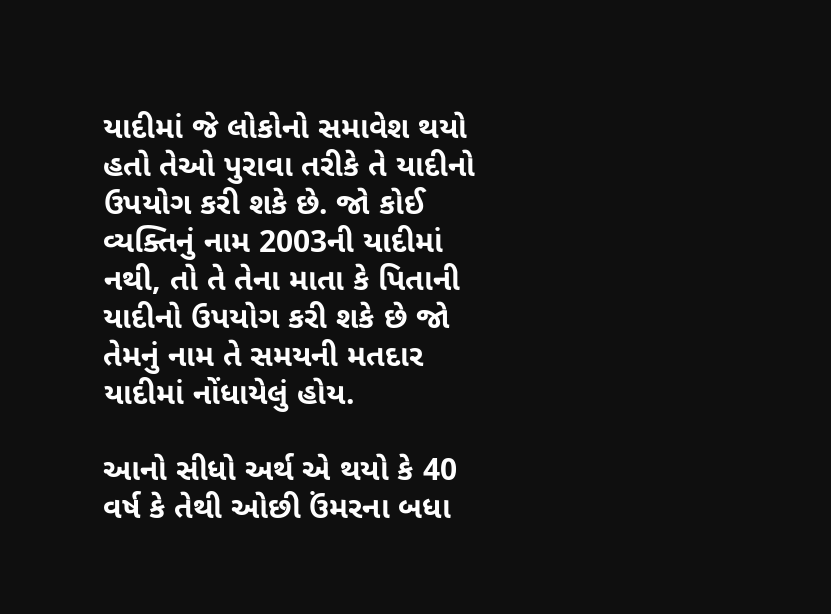યાદીમાં જે લોકોનો સમાવેશ થયો હતો તેઓ પુરાવા તરીકે તે યાદીનો ઉપયોગ કરી શકે છે. જો કોઈ વ્યક્તિનું નામ 2003ની યાદીમાં નથી, તો તે તેના માતા કે પિતાની યાદીનો ઉપયોગ કરી શકે છે જો તેમનું નામ તે સમયની મતદાર યાદીમાં નોંધાયેલું હોય.

આનો સીધો અર્થ એ થયો કે 40 વર્ષ કે તેથી ઓછી ઉંમરના બધા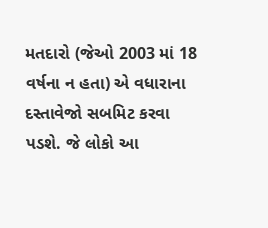મતદારો (જેઓ 2003 માં 18 વર્ષના ન હતા) એ વધારાના દસ્તાવેજો સબમિટ કરવા પડશે. જે લોકો આ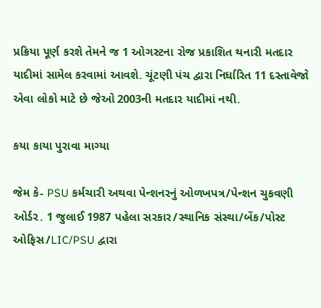પ્રક્રિયા પૂર્ણ કરશે તેમને જ 1 ઓગસ્ટના રોજ પ્રકાશિત થનારી મતદાર યાદીમાં સામેલ કરવામાં આવશે. ચૂંટણી પંચ દ્વારા નિર્ધારિત 11 દસ્તાવેજો એવા લોકો માટે છે જેઓ 2003ની મતદાર યાદીમાં નથી.

કયા કાયા પુરાવા માગ્યા

જેમ કે- PSU કર્મચારી અથવા પેન્શનરનું ઓળખપત્ર/પેન્શન ચુકવણી ઓર્ડર. 1 જુલાઈ 1987 પહેલા સરકાર/સ્થાનિક સંસ્થા/બેંક/પોસ્ટ ઓફિસ/LIC/PSU દ્વારા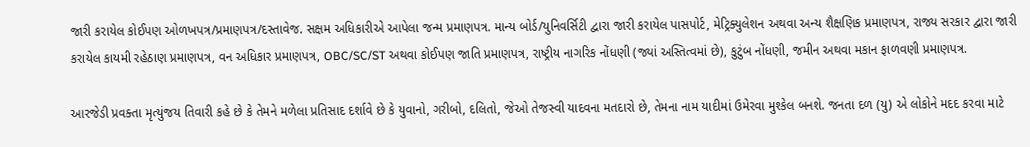જારી કરાયેલ કોઈપણ ઓળખપત્ર/પ્રમાણપત્ર/દસ્તાવેજ. સક્ષમ અધિકારીએ આપેલા જન્મ પ્રમાણપત્ર. માન્ય બોર્ડ/યુનિવર્સિટી દ્વારા જારી કરાયેલ પાસપોર્ટ, મેટ્રિક્યુલેશન અથવા અન્ય શૈક્ષણિક પ્રમાણપત્ર, રાજ્ય સરકાર દ્વારા જારી કરાયેલ કાયમી રહેઠાણ પ્રમાણપત્ર, વન અધિકાર પ્રમાણપત્ર, OBC/SC/ST અથવા કોઈપણ જાતિ પ્રમાણપત્ર, રાષ્ટ્રીય નાગરિક નોંધણી (જ્યાં અસ્તિત્વમાં છે), કુટુંબ નોંધણી, જમીન અથવા મકાન ફાળવણી પ્રમાણપત્ર.

આરજેડી પ્રવક્તા મૃત્યુંજય તિવારી કહે છે કે તેમને મળેલા પ્રતિસાદ દર્શાવે છે કે યુવાનો, ગરીબો, દલિતો, જેઓ તેજસ્વી યાદવના મતદારો છે, તેમના નામ યાદીમાં ઉમેરવા મુશ્કેલ બનશે. જનતા દળ (યુ) એ લોકોને મદદ કરવા માટે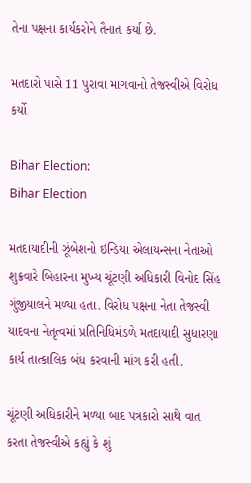તેના પક્ષના કાર્યકરોને તૈનાત કર્યા છે.

મતદારો પાસે 11 પુરાવા માગવાનો તેજસ્વીએ વિરોધ કર્યો

Bihar Election:
Bihar Election

મતદાયાદીની ઝૂંબેશનો ઇન્ડિયા એલાયન્સના નેતાઓ શુક્રવારે બિહારના મુખ્ય ચૂંટણી અધિકારી વિનોદ સિંહ ગુંજીયાલને મળ્યા હતા. વિરોધ પક્ષના નેતા તેજસ્વી યાદવના નેતૃત્વમાં પ્રતિનિધિમંડળે મતદાયાદી સુધારણા કાર્ય તાત્કાલિક બંધ કરવાની માંગ કરી હતી.

ચૂંટણી અધિકારીને મળ્યા બાદ પત્રકારો સાથે વાત કરતા તેજસ્વીએ કહ્યું કે શું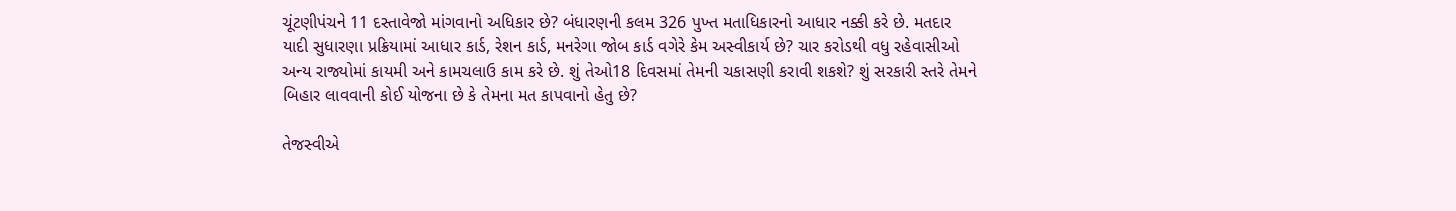ચૂંટણીપંચને 11 દસ્તાવેજો માંગવાનો અધિકાર છે? બંધારણની કલમ 326 પુખ્ત મતાધિકારનો આધાર નક્કી કરે છે. મતદાર યાદી સુધારણા પ્રક્રિયામાં આધાર કાર્ડ, રેશન કાર્ડ, મનરેગા જોબ કાર્ડ વગેરે કેમ અસ્વીકાર્ય છે? ચાર કરોડથી વધુ રહેવાસીઓ અન્ય રાજ્યોમાં કાયમી અને કામચલાઉ કામ કરે છે. શું તેઓ18 દિવસમાં તેમની ચકાસણી કરાવી શકશે? શું સરકારી સ્તરે તેમને બિહાર લાવવાની કોઈ યોજના છે કે તેમના મત કાપવાનો હેતુ છે?

તેજસ્વીએ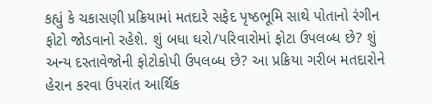કહ્યું કે ચકાસણી પ્રક્રિયામાં મતદારે સફેદ પૃષ્ઠભૂમિ સાથે પોતાનો રંગીન ફોટો જોડવાનો રહેશે. શું બધા ઘરો/પરિવારોમાં ફોટા ઉપલબ્ધ છે? શું અન્ય દસ્તાવેજોની ફોટોકોપી ઉપલબ્ધ છે? આ પ્રક્રિયા ગરીબ મતદારોને હેરાન કરવા ઉપરાંત આર્થિક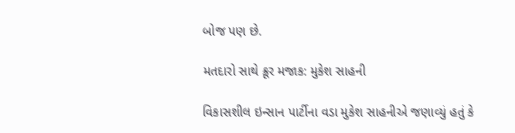બોજ પણ છે.

મતદારો સાથે ક્રૂર મજાક: મુકેશ સાહની

વિકાસશીલ ઇન્સાન પાર્ટીના વડા મુકેશ સાહનીએ જણાવ્યું હતું કે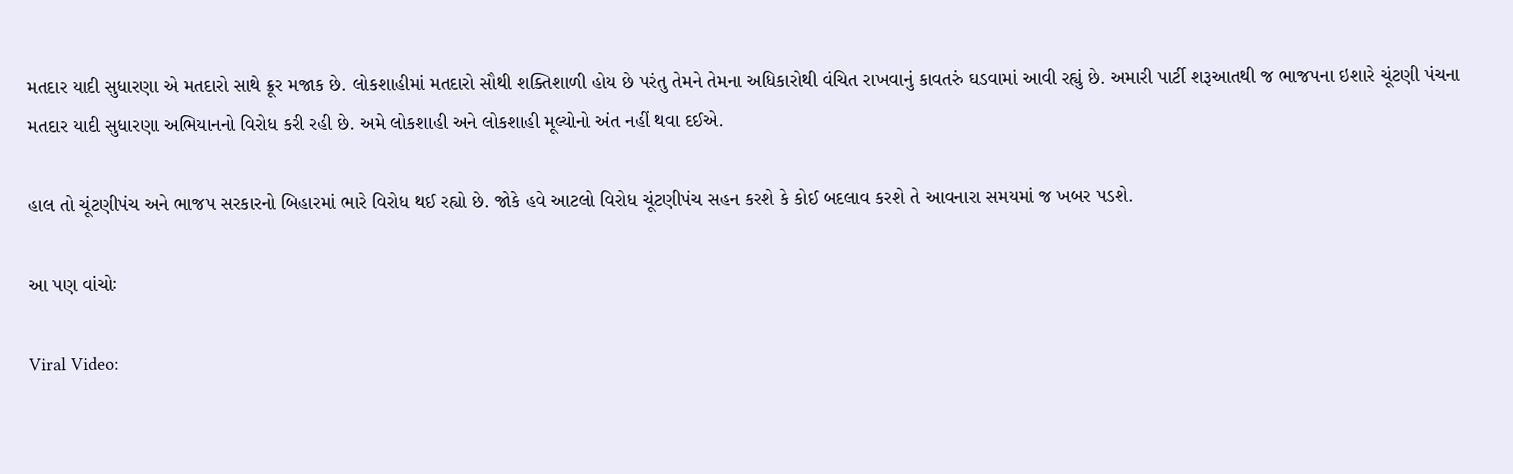મતદાર યાદી સુધારણા એ મતદારો સાથે ક્રૂર મજાક છે. લોકશાહીમાં મતદારો સૌથી શક્તિશાળી હોય છે પરંતુ તેમને તેમના અધિકારોથી વંચિત રાખવાનું કાવતરું ઘડવામાં આવી રહ્યું છે. અમારી પાર્ટી શરૂઆતથી જ ભાજપના ઇશારે ચૂંટણી પંચના મતદાર યાદી સુધારણા અભિયાનનો વિરોધ કરી રહી છે. અમે લોકશાહી અને લોકશાહી મૂલ્યોનો અંત નહીં થવા દઈએ.

હાલ તો ચૂંટણીપંચ અને ભાજપ સરકારનો બિહારમાં ભારે વિરોધ થઈ રહ્યો છે. જોકે હવે આટલો વિરોધ ચૂંટણીપંચ સહન કરશે કે કોઈ બદલાવ કરશે તે આવનારા સમયમાં જ ખબર પડશે.

આ પણ વાંચોઃ

Viral Video: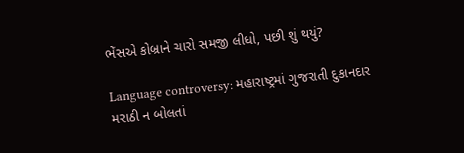ભેંસએ કોબ્રાને ચારો સમજી લીધો, પછી શું થયું?

Language controversy: મહારાષ્ટ્રમાં ગુજરાતી દુકાનદાર મરાઠી ન બોલતાં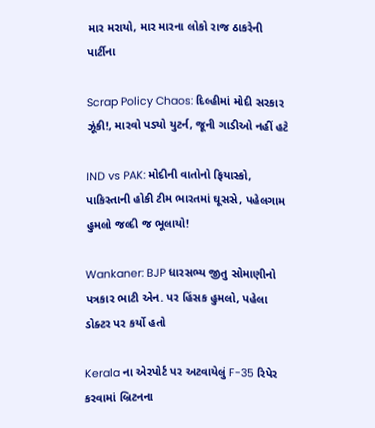માર મરાયો, માર મારના લોકો રાજ ઠાકરેની પાર્ટીના

Scrap Policy Chaos: દિલ્હીમાં મોદી સરકાર ઝૂંકી!, મારવો પડ્યો યુટર્ન, જૂની ગાડીઓ નહીં હટે

IND vs PAK: મોદીની વાતોનો ફિયાસ્કો, પાકિસ્તાની હોકી ટીમ ભારતમાં ઘૂસસે, પહેલગામ હુમલો જલ્દી જ ભૂલાયો!

Wankaner: BJP ધારસભ્ય જીતુ સોમાણીનો પત્રકાર ભાટી એન. પર હિંસક હુમલો, પહેલા ડોક્ટર પર કર્યો હતો

Kerala ના એરપોર્ટ પર અટવાયેલું F-35 રિપેર કરવામાં બ્રિટનના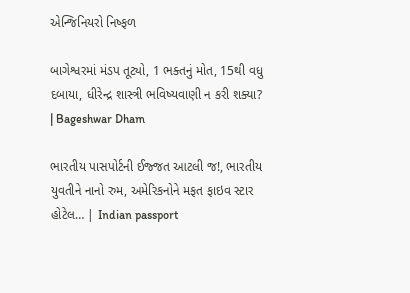એન્જિનિયરો નિષ્ફળ

બાગેશ્વરમાં મંડપ તૂટ્યો, 1 ભક્તનું મોત, 15થી વધુ દબાયા, ધીરેન્દ્ર શાસ્ત્રી ભવિષ્યવાણી ન કરી શક્યા? | Bageshwar Dham

ભારતીય પાસપોર્ટની ઈજ્જત આટલી જ!, ભારતીય યુવતીને નાનો રુમ, અમેરિકનોને મફત ફાઇવ સ્ટાર હોટેલ… | Indian passport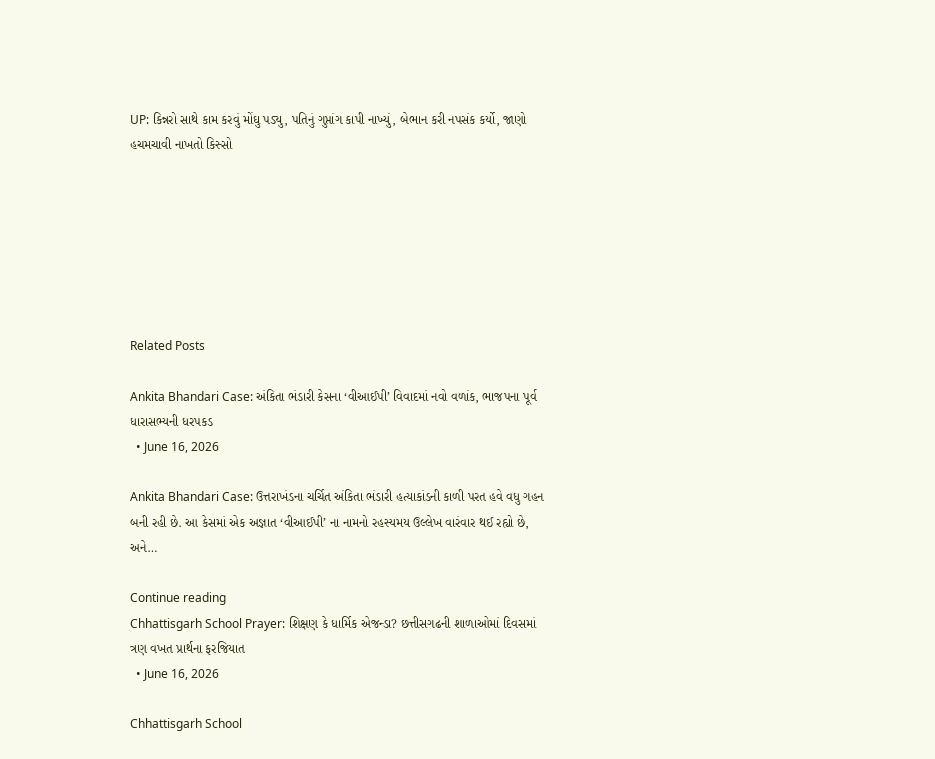UP: કિન્નરો સાથે કામ કરવું મોંઘુ પડ્યુ, પતિનું ગુપ્તાંગ કાપી નાખ્યું, બેભાન કરી નપસંક કર્યો, જાણો હચમચાવી નાખતો કિસ્સો







Related Posts

Ankita Bhandari Case: અંકિતા ભંડારી કેસના ‘વીઆઈપી’ વિવાદમાં નવો વળાંક, ભાજપના પૂર્વ ધારાસભ્યની ધરપકડ
  • June 16, 2026

Ankita Bhandari Case: ઉત્તરાખંડના ચર્ચિત અંકિતા ભંડારી હત્યાકાંડની કાળી પરત હવે વધુ ગહન બની રહી છે. આ કેસમાં એક અજ્ઞાત ‘વીઆઈપી’ ના નામનો રહસ્યમય ઉલ્લેખ વારંવાર થઈ રહ્યો છે, અને…

Continue reading
Chhattisgarh School Prayer: શિક્ષણ કે ધાર્મિક એજન્ડા? છત્તીસગઢની શાળાઓમાં દિવસમાં ત્રણ વખત પ્રાર્થના ફરજિયાત
  • June 16, 2026

Chhattisgarh School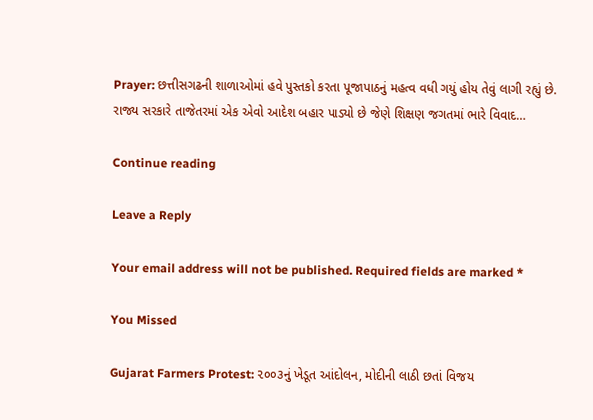Prayer: છત્તીસગઢની શાળાઓમાં હવે પુસ્તકો કરતા પૂજાપાઠનું મહત્વ વધી ગયું હોય તેવું લાગી રહ્યું છે. રાજ્ય સરકારે તાજેતરમાં એક એવો આદેશ બહાર પાડ્યો છે જેણે શિક્ષણ જગતમાં ભારે વિવાદ…

Continue reading

Leave a Reply

Your email address will not be published. Required fields are marked *

You Missed

Gujarat Farmers Protest: ૨૦૦૩નું ખેડૂત આંદોલન, મોદીની લાઠી છતાં વિજય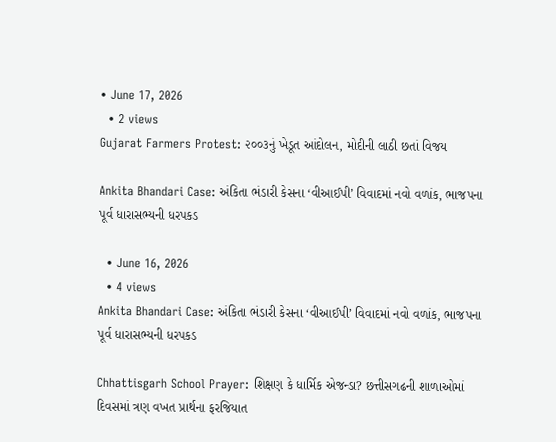• June 17, 2026
  • 2 views
Gujarat Farmers Protest: ૨૦૦૩નું ખેડૂત આંદોલન, મોદીની લાઠી છતાં વિજય

Ankita Bhandari Case: અંકિતા ભંડારી કેસના ‘વીઆઈપી’ વિવાદમાં નવો વળાંક, ભાજપના પૂર્વ ધારાસભ્યની ધરપકડ

  • June 16, 2026
  • 4 views
Ankita Bhandari Case: અંકિતા ભંડારી કેસના ‘વીઆઈપી’ વિવાદમાં નવો વળાંક, ભાજપના પૂર્વ ધારાસભ્યની ધરપકડ

Chhattisgarh School Prayer: શિક્ષણ કે ધાર્મિક એજન્ડા? છત્તીસગઢની શાળાઓમાં દિવસમાં ત્રણ વખત પ્રાર્થના ફરજિયાત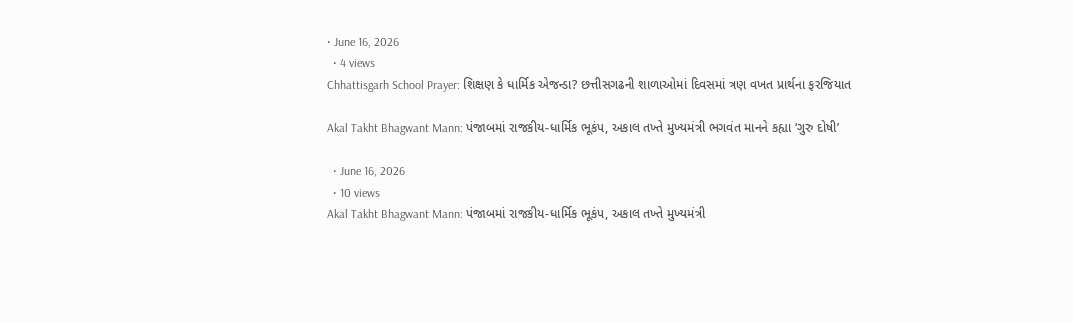• June 16, 2026
  • 4 views
Chhattisgarh School Prayer: શિક્ષણ કે ધાર્મિક એજન્ડા? છત્તીસગઢની શાળાઓમાં દિવસમાં ત્રણ વખત પ્રાર્થના ફરજિયાત

Akal Takht Bhagwant Mann: પંજાબમાં રાજકીય-ધાર્મિક ભૂકંપ, અકાલ તખ્તે મુખ્યમંત્રી ભગવંત માનને કહ્યા ‘ગુરુ દોષી’

  • June 16, 2026
  • 10 views
Akal Takht Bhagwant Mann: પંજાબમાં રાજકીય-ધાર્મિક ભૂકંપ, અકાલ તખ્તે મુખ્યમંત્રી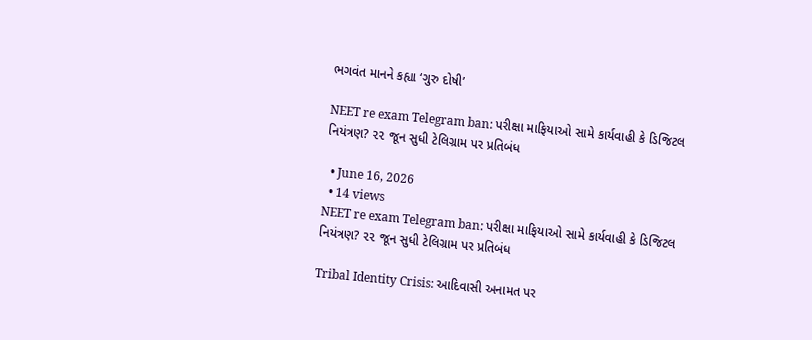ભગવંત માનને કહ્યા ‘ગુરુ દોષી’

NEET re exam Telegram ban: પરીક્ષા માફિયાઓ સામે કાર્યવાહી કે ડિજિટલ નિયંત્રણ? ૨૨ જૂન સુધી ટેલિગ્રામ પર પ્રતિબંધ

  • June 16, 2026
  • 14 views
NEET re exam Telegram ban: પરીક્ષા માફિયાઓ સામે કાર્યવાહી કે ડિજિટલ નિયંત્રણ? ૨૨ જૂન સુધી ટેલિગ્રામ પર પ્રતિબંધ

Tribal Identity Crisis: આદિવાસી અનામત પર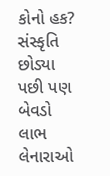કોનો હક? સંસ્કૃતિ છોડ્યા પછી પણ બેવડો લાભ લેનારાઓ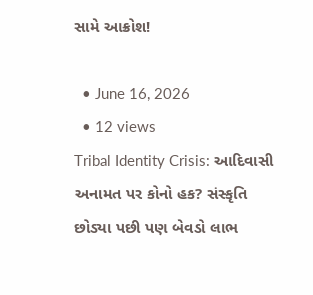સામે આક્રોશ!

  • June 16, 2026
  • 12 views
Tribal Identity Crisis: આદિવાસી અનામત પર કોનો હક? સંસ્કૃતિ છોડ્યા પછી પણ બેવડો લાભ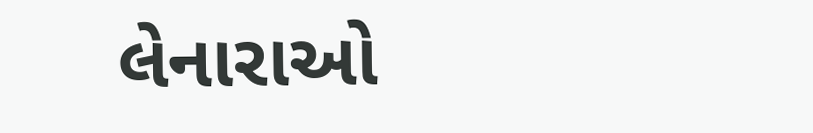લેનારાઓ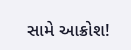સામે આક્રોશ!